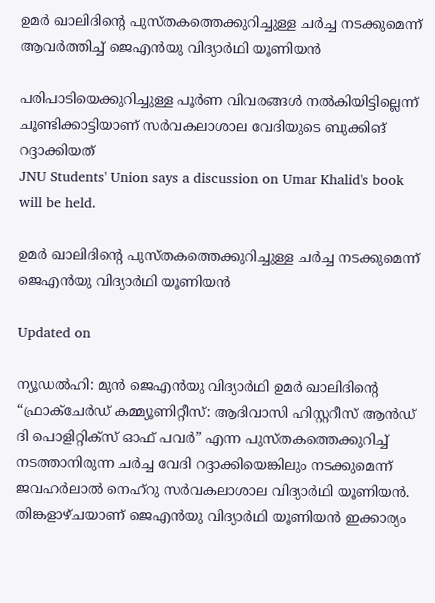ഉമർ ഖാലിദിന്‍റെ പുസ്തകത്തെക്കുറിച്ചുള്ള ചർച്ച നടക്കുമെന്ന് ആവർത്തിച്ച് ജെഎൻയു വിദ്യാർഥി യൂണിയൻ

പരിപാടിയെക്കുറിച്ചുള്ള പൂർണ വിവരങ്ങൾ നൽകിയിട്ടില്ലെന്ന് ചൂണ്ടിക്കാട്ടിയാണ് സർവകലാശാല വേദിയുടെ ബുക്കിങ് റദ്ദാക്കിയത്
JNU Students' Union says a discussion on Umar Khalid's book will be held.

ഉമർ ഖാലിദിന്‍റെ പുസ്തകത്തെക്കുറിച്ചുള്ള ചർച്ച നടക്കുമെന്ന് ജെഎൻയു വിദ്യാർഥി യൂണിയൻ

Updated on

ന്യൂഡൽഹി: മുൻ ജെഎൻയു വിദ്യാർഥി ഉമർ ഖാലിദിന്‍റെ “ഫ്രാക്ചേർഡ് കമ്മ്യൂണിറ്റീസ്: ആദിവാസി ഹിസ്റ്ററീസ് ആൻഡ് ദി പൊളിറ്റിക്സ് ഓഫ് പവർ” എന്ന പുസ്തകത്തെക്കുറിച്ച് നടത്താനിരുന്ന ചർച്ച വേദി റദ്ദാക്കിയെങ്കിലും നടക്കുമെന്ന് ജവഹർലാൽ നെഹ്റു സർവകലാശാല വിദ്യാർഥി യൂണിയൻ. തിങ്കളാഴ്ചയാണ് ജെഎൻയു വിദ്യാർഥി യൂണിയൻ ഇക്കാര്യം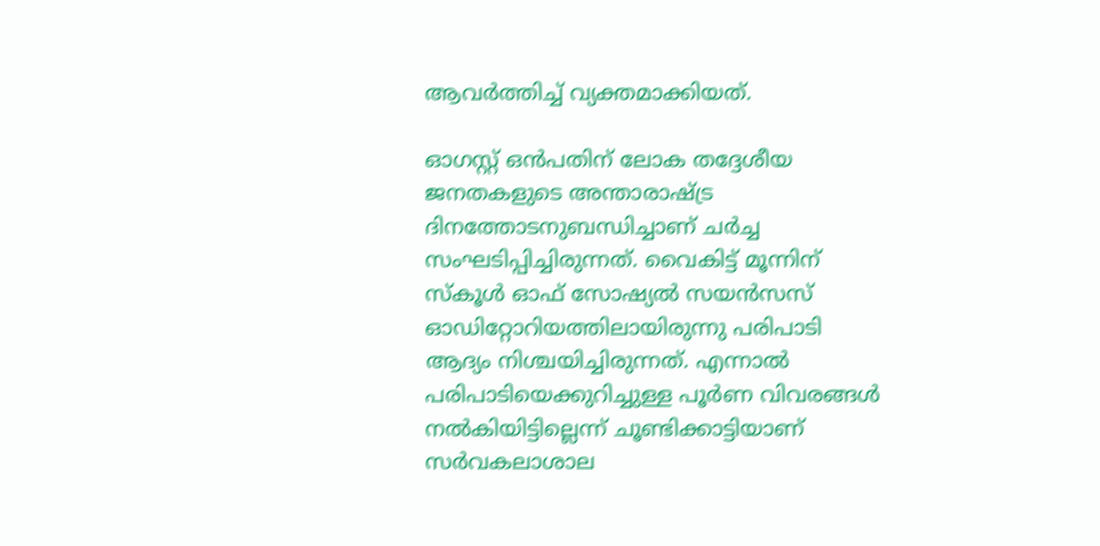ആവർത്തിച്ച് വ്യക്തമാക്കിയത്.

ഓഗസ്റ്റ് ഒൻപതിന് ലോക തദ്ദേശീയ ജനതകളുടെ അന്താരാഷ്ട്ര ദിനത്തോടനുബന്ധിച്ചാണ് ചർച്ച സംഘടിപ്പിച്ചിരുന്നത്. വൈകിട്ട് മൂന്നിന് സ്‌കൂൾ ഓഫ് സോഷ്യൽ സയൻസസ് ഓഡിറ്റോറിയത്തിലായിരുന്നു പരിപാടി ആദ്യം നിശ്ചയിച്ചിരുന്നത്. എന്നാൽ പരിപാടിയെക്കുറിച്ചുള്ള പൂർണ വിവരങ്ങൾ നൽകിയിട്ടില്ലെന്ന് ചൂണ്ടിക്കാട്ടിയാണ് സർവകലാശാല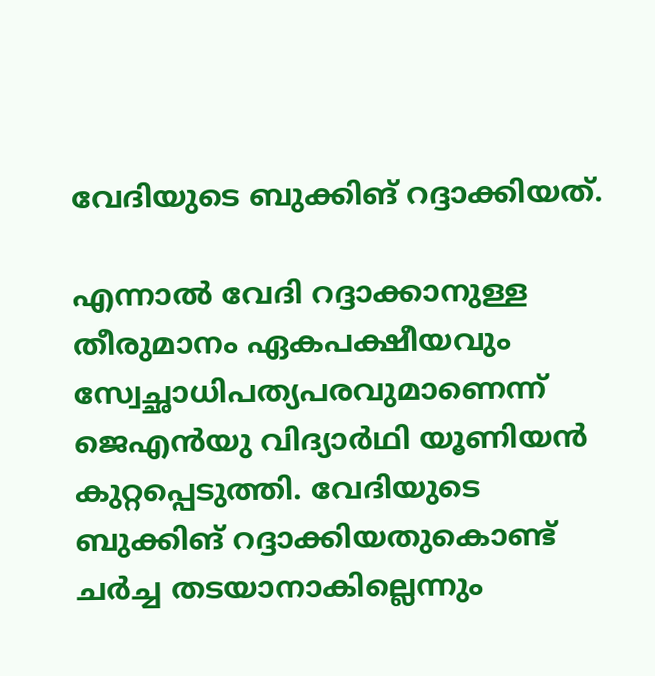വേദിയുടെ ബുക്കിങ് റദ്ദാക്കിയത്.

എന്നാൽ വേദി റദ്ദാക്കാനുള്ള തീരുമാനം ഏകപക്ഷീയവും സ്വേച്ഛാധിപത്യപരവുമാണെന്ന് ജെഎൻയു വിദ്യാർഥി യൂണിയൻ കുറ്റപ്പെടുത്തി. വേദിയുടെ ബുക്കിങ് റദ്ദാക്കിയതുകൊണ്ട് ചർച്ച തടയാനാകില്ലെന്നും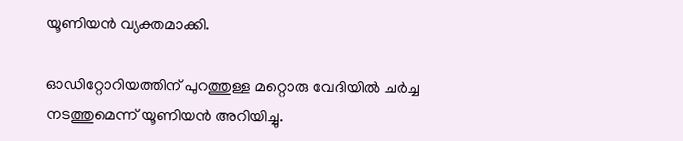യൂണിയൻ വ്യക്തമാക്കി.

ഓഡിറ്റോറിയത്തിന് പുറത്തുള്ള മറ്റൊരു വേദിയിൽ ചർച്ച നടത്തുമെന്ന് യൂണിയൻ അറിയിച്ചു.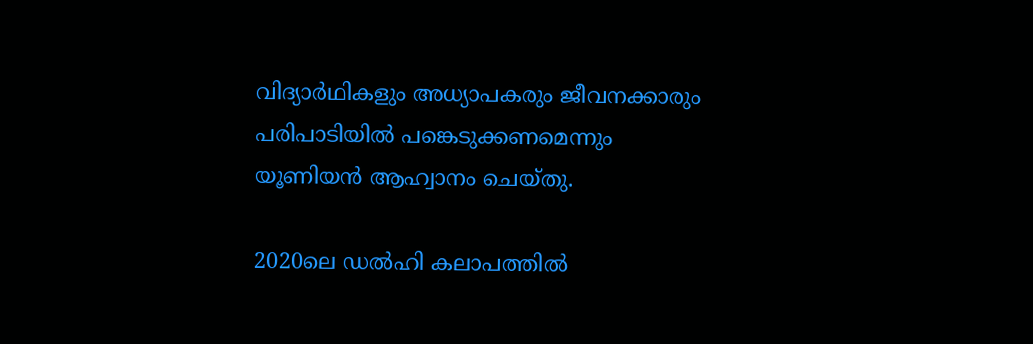വിദ്യാർഥികളും അധ്യാപകരും ജീവനക്കാരും പരിപാടിയിൽ പങ്കെടുക്കണമെന്നും യൂണിയൻ ആഹ്വാനം ചെയ്തു.

2020ലെ ഡൽഹി കലാപത്തിൽ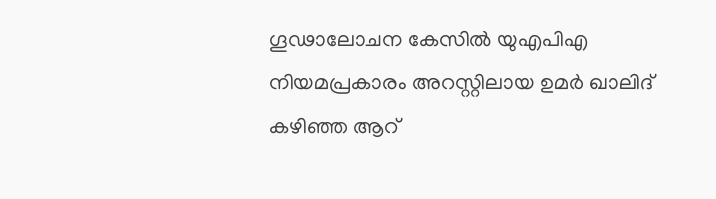ഗൂഢാലോചന കേസിൽ യുഎപിഎ നിയമപ്രകാരം അറസ്റ്റിലായ ഉമർ ഖാലിദ് കഴിഞ്ഞ ആറ്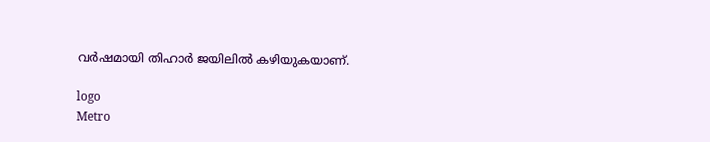വർഷമായി തിഹാർ ജയിലിൽ കഴിയുകയാണ്.

logo
Metro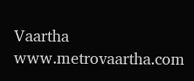Vaartha
www.metrovaartha.com